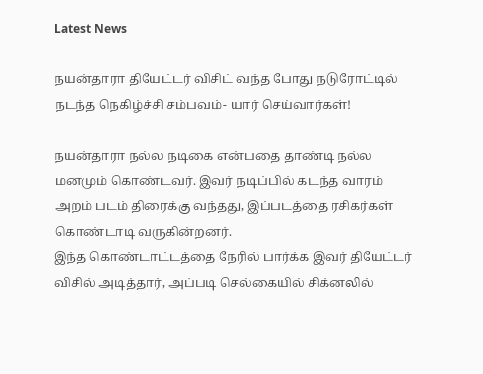Latest News

நயன்தாரா தியேட்டர் விசிட் வந்த போது நடுரோட்டில் நடந்த நெகிழ்ச்சி சம்பவம்- யார் செய்வார்கள்!

நயன்தாரா நல்ல நடிகை என்பதை தாண்டி நல்ல மனமும் கொண்டவர். இவர் நடிப்பில் கடந்த வாரம் அறம் படம் திரைக்கு வந்தது, இப்படத்தை ரசிகர்கள் கொண்டாடி வருகின்றனர்.
இந்த கொண்டாட்டத்தை நேரில் பார்க்க இவர் தியேட்டர் விசில் அடித்தார், அப்படி செல்கையில் சிக்னலில்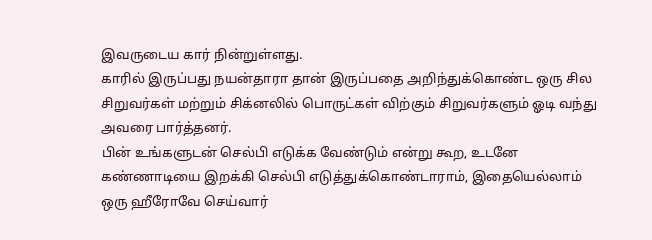இவருடைய கார் நின்றுள்ளது.
காரில் இருப்பது நயன்தாரா தான் இருப்பதை அறிந்துக்கொண்ட ஒரு சில சிறுவர்கள் மற்றும் சிக்னலில் பொருட்கள் விற்கும் சிறுவர்களும் ஓடி வந்து அவரை பார்த்தனர்.
பின் உங்களுடன் செல்பி எடுக்க வேண்டும் என்று கூற, உடனே கண்ணாடியை இறக்கி செல்பி எடுத்துக்கொண்டாராம், இதையெல்லாம் ஒரு ஹீரோவே செய்வார்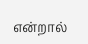என்றால்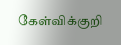கேள்விக்குறி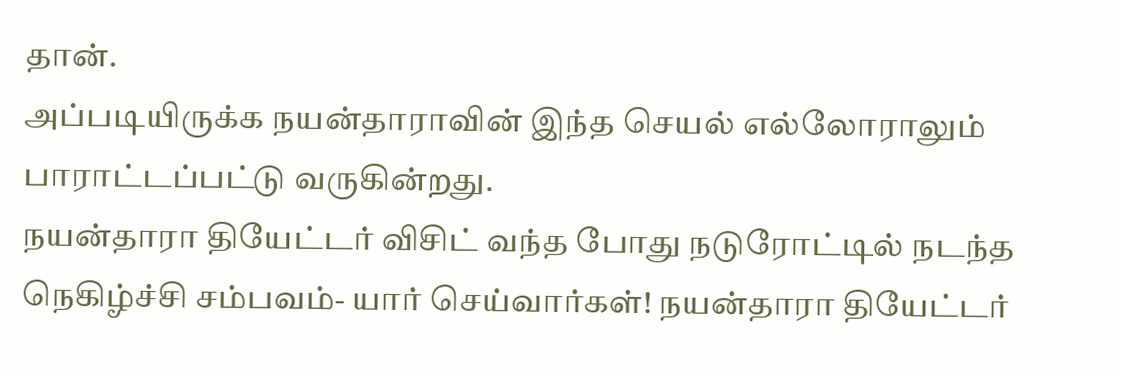தான்.
அப்படியிருக்க நயன்தாராவின் இந்த செயல் எல்லோராலும் பாராட்டப்பட்டு வருகின்றது.
நயன்தாரா தியேட்டர் விசிட் வந்த போது நடுரோட்டில் நடந்த நெகிழ்ச்சி சம்பவம்- யார் செய்வார்கள்! நயன்தாரா தியேட்டர்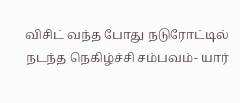விசிட் வந்த போது நடுரோட்டில் நடந்த நெகிழ்ச்சி சம்பவம்- யார்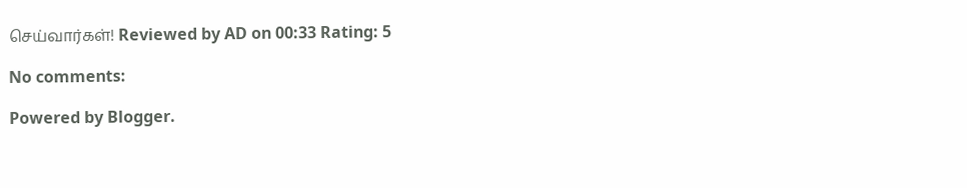செய்வார்கள்! Reviewed by AD on 00:33 Rating: 5

No comments:

Powered by Blogger.